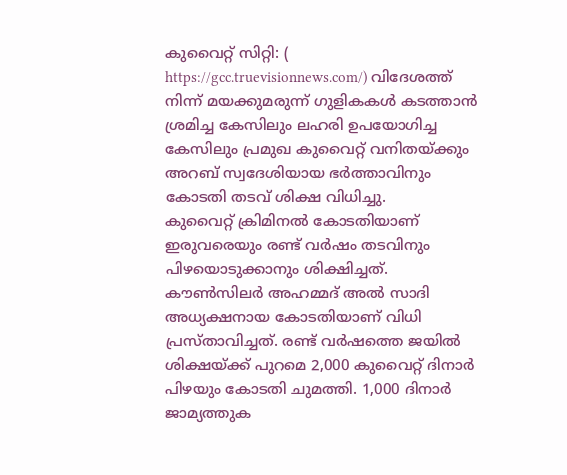കുവൈറ്റ് സിറ്റി: ( https://gcc.truevisionnews.com/) വിദേശത്ത് നിന്ന് മയക്കുമരുന്ന് ഗുളികകൾ കടത്താൻ ശ്രമിച്ച കേസിലും ലഹരി ഉപയോഗിച്ച കേസിലും പ്രമുഖ കുവൈറ്റ് വനിതയ്ക്കും അറബ് സ്വദേശിയായ ഭർത്താവിനും കോടതി തടവ് ശിക്ഷ വിധിച്ചു.
കുവൈറ്റ് ക്രിമിനൽ കോടതിയാണ് ഇരുവരെയും രണ്ട് വർഷം തടവിനും പിഴയൊടുക്കാനും ശിക്ഷിച്ചത്. കൗൺസിലർ അഹമ്മദ് അൽ സാദി അധ്യക്ഷനായ കോടതിയാണ് വിധി പ്രസ്താവിച്ചത്. രണ്ട് വർഷത്തെ ജയിൽ ശിക്ഷയ്ക്ക് പുറമെ 2,000 കുവൈറ്റ് ദിനാർ പിഴയും കോടതി ചുമത്തി. 1,000 ദിനാർ ജാമ്യത്തുക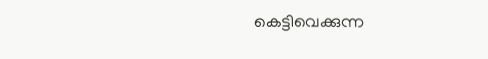കെട്ടിവെക്കുന്ന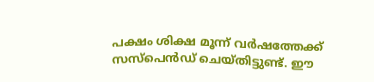പക്ഷം ശിക്ഷ മൂന്ന് വർഷത്തേക്ക് സസ്പെൻഡ് ചെയ്തിട്ടുണ്ട്. ഈ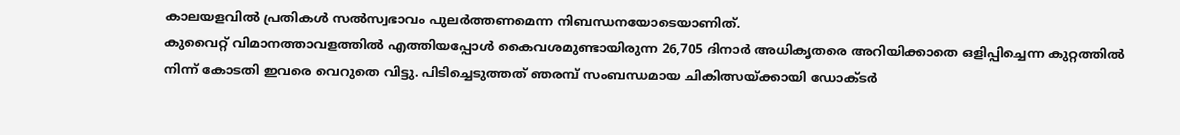കാലയളവിൽ പ്രതികൾ സൽസ്വഭാവം പുലർത്തണമെന്ന നിബന്ധനയോടെയാണിത്.
കുവൈറ്റ് വിമാനത്താവളത്തിൽ എത്തിയപ്പോൾ കൈവശമുണ്ടായിരുന്ന 26,705 ദിനാർ അധികൃതരെ അറിയിക്കാതെ ഒളിപ്പിച്ചെന്ന കുറ്റത്തിൽ നിന്ന് കോടതി ഇവരെ വെറുതെ വിട്ടു. പിടിച്ചെടുത്തത് ഞരമ്പ് സംബന്ധമായ ചികിത്സയ്ക്കായി ഡോക്ടർ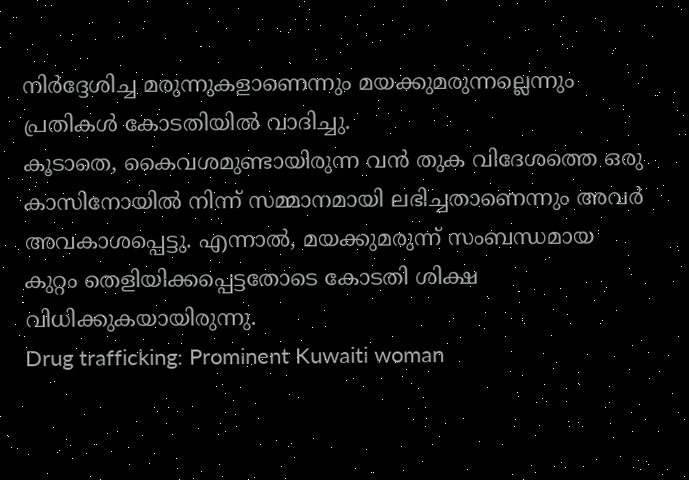നിർദ്ദേശിച്ച മരുന്നുകളാണെന്നും മയക്കുമരുന്നല്ലെന്നും പ്രതികൾ കോടതിയിൽ വാദിച്ചു.
കൂടാതെ, കൈവശമുണ്ടായിരുന്ന വൻ തുക വിദേശത്തെ ഒരു കാസിനോയിൽ നിന്ന് സമ്മാനമായി ലഭിച്ചതാണെന്നും അവർ അവകാശപ്പെട്ടു. എന്നാൽ, മയക്കുമരുന്ന് സംബന്ധമായ കുറ്റം തെളിയിക്കപ്പെട്ടതോടെ കോടതി ശിക്ഷ വിധിക്കുകയായിരുന്നു.
Drug trafficking: Prominent Kuwaiti woman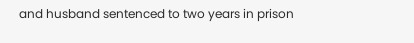and husband sentenced to two years in prison